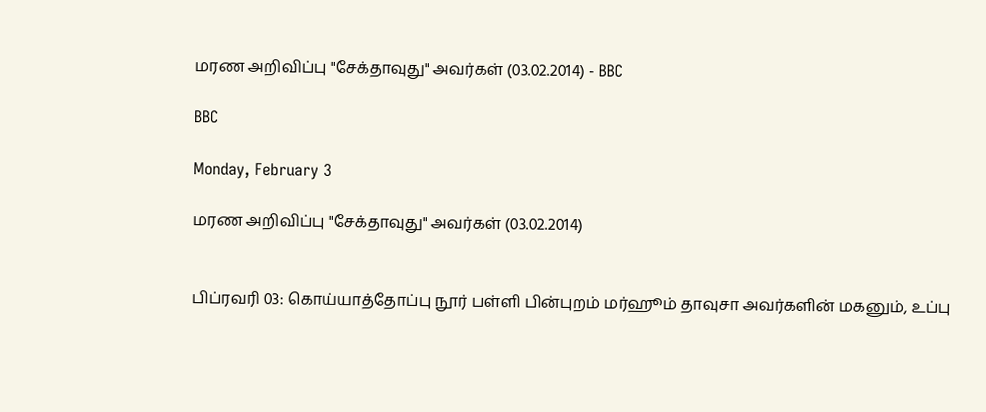மரண அறிவிப்பு "சேக்தாவுது" அவர்கள் (03.02.2014) - BBC

BBC

Monday, February 3

மரண அறிவிப்பு "சேக்தாவுது" அவர்கள் (03.02.2014)


பிப்ரவரி 03: கொய்யாத்தோப்பு நூர் பள்ளி பின்புறம் மர்ஹூம் தாவுசா அவர்களின் மகனும், உப்பு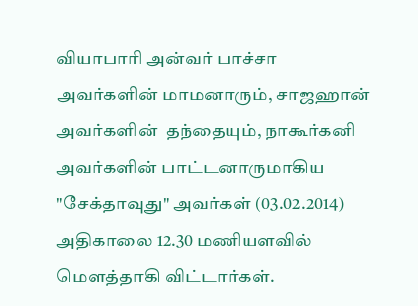வியாபாரி அன்வர் பாச்சா அவர்களின் மாமனாரும், சாஜஹான் அவர்களின்  தந்தையும், நாகூர்கனி அவர்களின் பாட்டனாருமாகிய "சேக்தாவுது" அவர்கள் (03.02.2014) அதிகாலை 12.30 மணியளவில்    மௌத்தாகி விட்டார்கள்.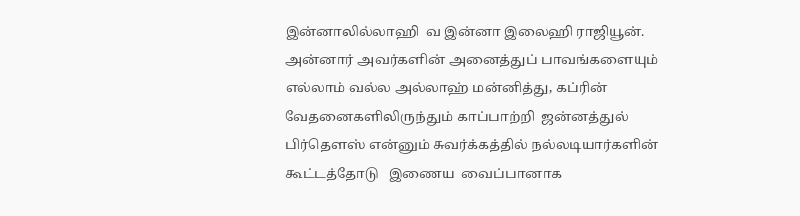இன்னாலில்லாஹி  வ இன்னா இலைஹி ராஜியூன்.
அன்னார் அவர்களின் அனைத்துப் பாவங்களையும் எல்லாம் வல்ல அல்லாஹ் மன்னித்து, கப்ரின் வேதனைகளிலிருந்தும் காப்பாற்றி  ஜன்னத்துல் பிர்தௌஸ் என்னும் சுவர்க்கத்தில் நல்லடியார்களின்   கூட்டத்தோடு   இணைய  வைப்பானாக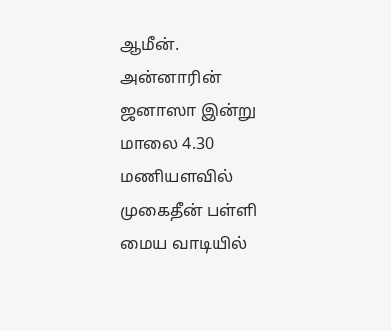ஆமீன்.
அன்னாரின் ஜனாஸா இன்று மாலை 4.30 மணியளவில் முகைதீன் பள்ளி மைய வாடியில்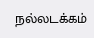நல்லடக்கம்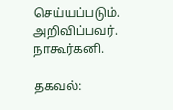செய்யப்படும்.
அறிவிப்பவர்.
நாகூர்கனி.

தகவல்: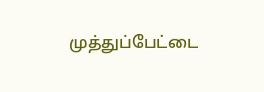முத்துப்பேட்டை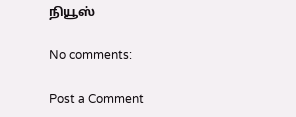நியூஸ்

No comments:

Post a Comment